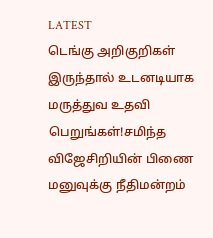LATEST
டெங்கு அறிகுறிகள் இருந்தால் உடனடியாக மருத்துவ உதவி பெறுங்கள்!சமிந்த விஜேசிறியின் பிணை மனுவுக்கு நீதிமன்றம்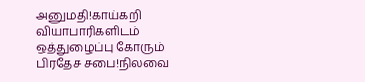அனுமதி!காய்கறி வியாபாரிகளிடம் ஒத்துழைப்பு கோரும் பிரதேச சபை!நிலவை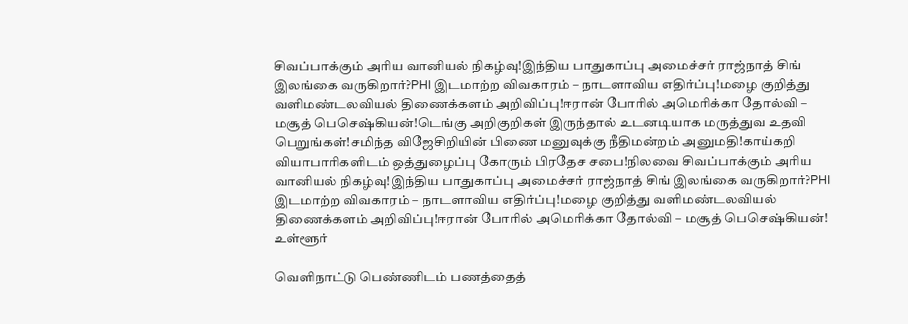சிவப்பாக்கும் அரிய வானியல் நிகழ்வு!இந்திய பாதுகாப்பு அமைச்சர் ராஜ்நாத் சிங் இலங்கை வருகிறார்?PHI இடமாற்ற விவகாரம் – நாடளாவிய எதிர்ப்பு!மழை குறித்து வளிமண்டலவியல் திணைக்களம் அறிவிப்பு!ஈரான் போரில் அமெரிக்கா தோல்வி – மசூத் பெசெஷ்கியன்!டெங்கு அறிகுறிகள் இருந்தால் உடனடியாக மருத்துவ உதவி பெறுங்கள்!சமிந்த விஜேசிறியின் பிணை மனுவுக்கு நீதிமன்றம் அனுமதி!காய்கறி வியாபாரிகளிடம் ஒத்துழைப்பு கோரும் பிரதேச சபை!நிலவை சிவப்பாக்கும் அரிய வானியல் நிகழ்வு!இந்திய பாதுகாப்பு அமைச்சர் ராஜ்நாத் சிங் இலங்கை வருகிறார்?PHI இடமாற்ற விவகாரம் – நாடளாவிய எதிர்ப்பு!மழை குறித்து வளிமண்டலவியல் திணைக்களம் அறிவிப்பு!ஈரான் போரில் அமெரிக்கா தோல்வி – மசூத் பெசெஷ்கியன்!
உள்ளூர்

வெளிநாட்டு பெண்ணிடம் பணத்தைத்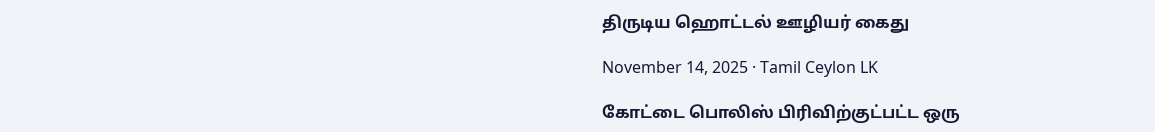திருடிய ஹொட்டல் ஊழியர் கைது

November 14, 2025 · Tamil Ceylon LK

கோட்டை பொலிஸ் பிரிவிற்குட்பட்ட ஒரு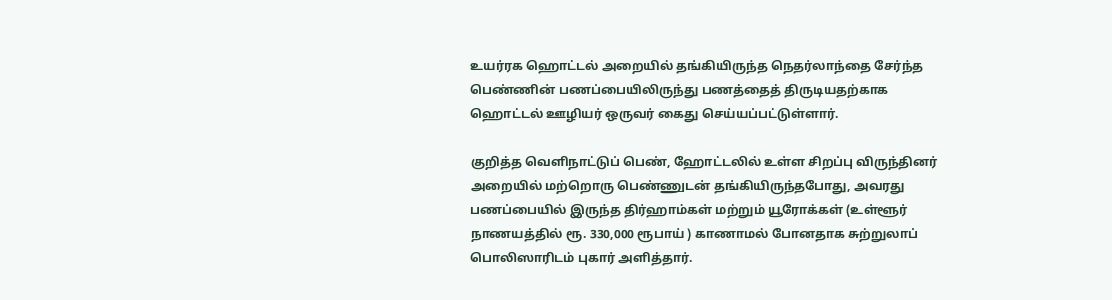உயர்ரக ஹொட்டல் அறையில் தங்கியிருந்த நெதர்லாந்தை சேர்ந்த பெண்ணின் பணப்பையிலிருந்து பணத்தைத் திருடியதற்காக ஹொட்டல் ஊழியர் ஒருவர் கைது செய்யப்பட்டுள்ளார்.

குறித்த வெளிநாட்டுப் பெண், ஹோட்டலில் உள்ள சிறப்பு விருந்தினர் அறையில் மற்றொரு பெண்ணுடன் தங்கியிருந்தபோது, அவரது பணப்பையில் இருந்த திர்ஹாம்கள் மற்றும் யூரோக்கள் (உள்ளூர் நாணயத்தில் ரூ. 330,000 ரூபாய் ) காணாமல் போனதாக சுற்றுலாப் பொலிஸாரிடம் புகார் அளித்தார்.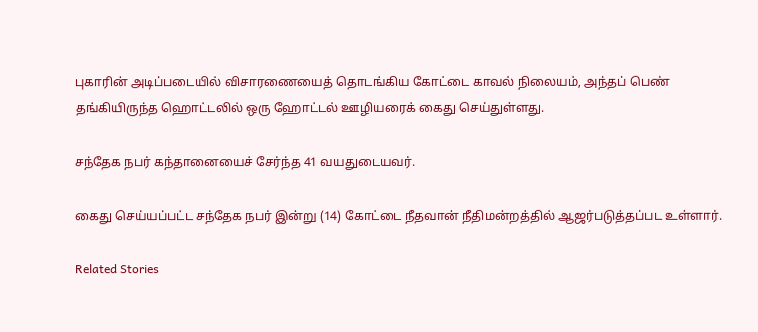புகாரின் அடிப்படையில் விசாரணையைத் தொடங்கிய கோட்டை காவல் நிலையம், அந்தப் பெண் தங்கியிருந்த ஹொட்டலில் ஒரு ஹோட்டல் ஊழியரைக் கைது செய்துள்ளது.

சந்தேக நபர் கந்தானையைச் சேர்ந்த 41 வயதுடையவர்.

கைது செய்யப்பட்ட சந்தேக நபர் இன்று (14) கோட்டை நீதவான் நீதிமன்றத்தில் ஆஜர்படுத்தப்பட உள்ளார்.

Related Stories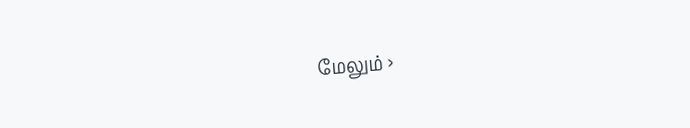மேலும் ›